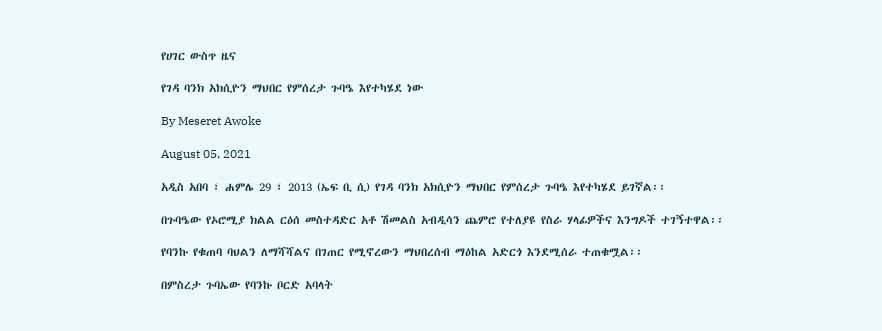የሀገር ውስጥ ዜና

የገዳ ባንክ አክሲዮን ማህበር የምሰረታ ጉባዔ እየተካሄደ ነው

By Meseret Awoke

August 05, 2021

አዲስ አበባ ፣ ሐምሌ 29 ፣ 2013 (ኤፍ ቢ ሲ) የገዳ ባንክ አክሲዮን ማህበር የምሰረታ ጉባዔ እየተካሄደ ይገኛል፡፡

በጉባዔው የኦሮሚያ ክልል ርዕሰ መስተዳድር አቶ ሽመልስ አብዲሳን ጨምሮ የተለያዩ የስራ ሃላፊዎችና እንግዶች ተገኝተዋል፡፡

የባንኩ የቁጠባ ባህልን ለማሻሻልና በገጠር የሚኖረውን ማህበረሰብ ማዕከል አድርጎ እንደሚሰራ ተጠቁሟል፡፡

በምስረታ ጉባኤው የባንኩ ቦርድ አባላት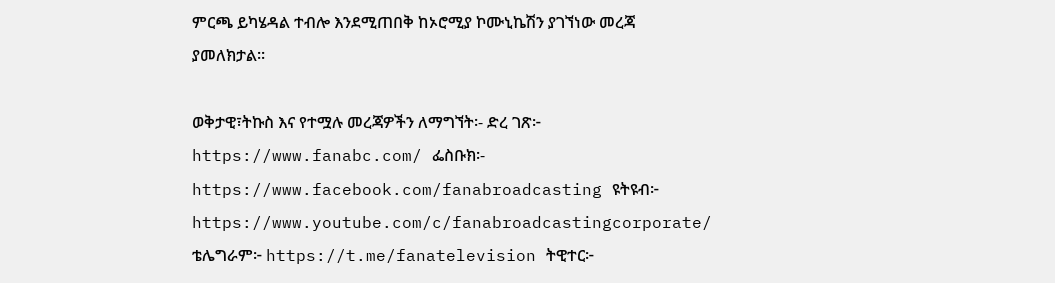ምርጫ ይካሄዳል ተብሎ እንደሚጠበቅ ከኦሮሚያ ኮሙኒኬሽን ያገኘነው መረጃ ያመለክታል፡፡

ወቅታዊ፣ትኩስ እና የተሟሉ መረጃዎችን ለማግኘት፡- ድረ ገጽ፦ https://www.fanabc.com/ ፌስቡክ፡- https://www.facebook.com/fanabroadcasting ዩትዩብ፦ https://www.youtube.com/c/fanabroadcastingcorporate/ ቴሌግራም፦ https://t.me/fanatelevision ትዊተር፦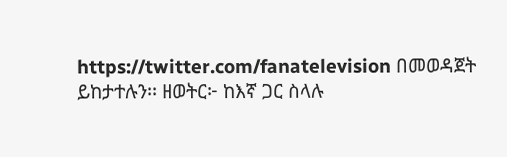https://twitter.com/fanatelevision በመወዳጀት ይከታተሉን፡፡ ዘወትር፦ ከእኛ ጋር ስላሉ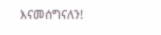እናመሰግናለን!